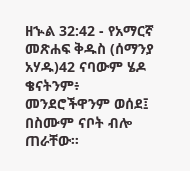ዘኍል 32:42 - የአማርኛ መጽሐፍ ቅዱስ (ሰማንያ አሃዱ)42 ናባውም ሄዶ ቄናትንም፥ መንደሮችዋንም ወሰደ፤ በስሙም ናቦት ብሎ ጠራቸው።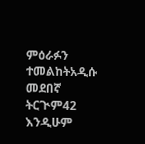ምዕራፉን ተመልከትአዲሱ መደበኛ ትርጒም42 እንዲሁም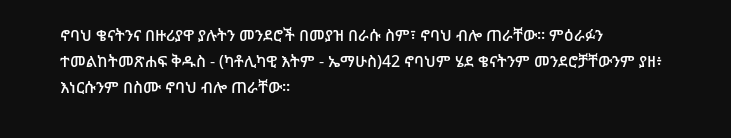ኖባህ ቄናትንና በዙሪያዋ ያሉትን መንደሮች በመያዝ በራሱ ስም፣ ኖባህ ብሎ ጠራቸው። ምዕራፉን ተመልከትመጽሐፍ ቅዱስ - (ካቶሊካዊ እትም - ኤማሁስ)42 ኖባህም ሄደ ቄናትንም መንደሮቻቸውንም ያዘ፥ እነርሱንም በስሙ ኖባህ ብሎ ጠራቸው።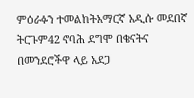ምዕራፉን ተመልከትአማርኛ አዲሱ መደበኛ ትርጉም42 ኖባሕ ደግሞ በቄናትና በመንደሮችዋ ላይ አደጋ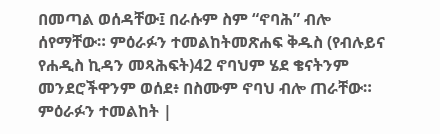በመጣል ወሰዳቸው፤ በራሱም ስም “ኖባሕ” ብሎ ሰየማቸው። ምዕራፉን ተመልከትመጽሐፍ ቅዱስ (የብሉይና የሐዲስ ኪዳን መጻሕፍት)42 ኖባህም ሄደ ቄናትንም መንደሮችዋንም ወሰደ፥ በስሙም ኖባህ ብሎ ጠራቸው። ምዕራፉን ተመልከት |